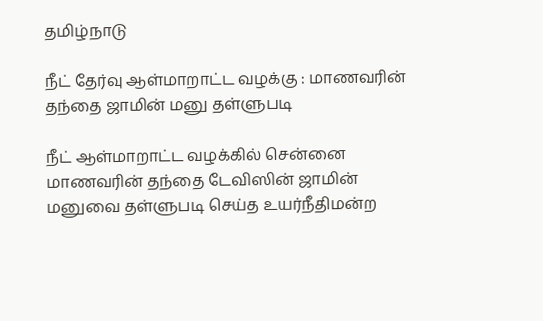தமிழ்நாடு

நீட் தேர்வு ஆள்மாறாட்ட வழக்கு : மாணவரின் தந்தை ஜாமின் மனு தள்ளுபடி

நீட் ஆள்மாறாட்ட வழக்கில் சென்னை மாணவரின் தந்தை டேவிஸின் ஜாமின் மனுவை தள்ளுபடி செய்த உயர்நீதிமன்ற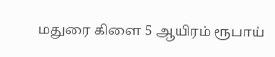மதுரை கிளை 5 ஆயிரம் ரூபாய்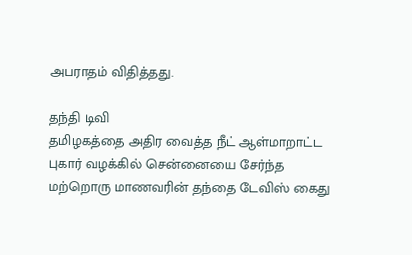அபராதம் விதித்தது.

தந்தி டிவி
தமிழகத்தை அதிர வைத்த நீட் ஆள்மாறாட்ட புகார் வழக்கில் சென்னையை சேர்ந்த மற்றொரு மாணவரின் தந்தை டேவிஸ் கைது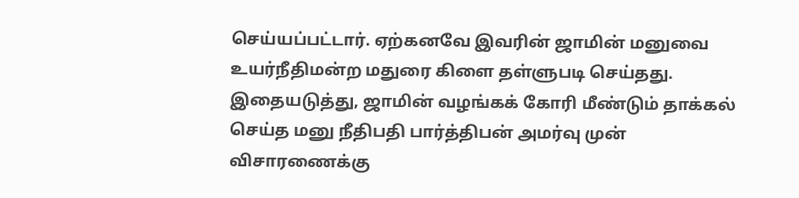செய்யப்பட்டார். ஏற்கனவே இவரின் ஜாமின் மனுவை உயர்நீதிமன்ற மதுரை கிளை தள்ளுபடி செய்தது. இதையடுத்து, ஜாமின் வழங்கக் கோரி மீண்டும் தாக்கல் செய்த மனு நீதிபதி பார்த்திபன் அமர்வு முன் விசாரணைக்கு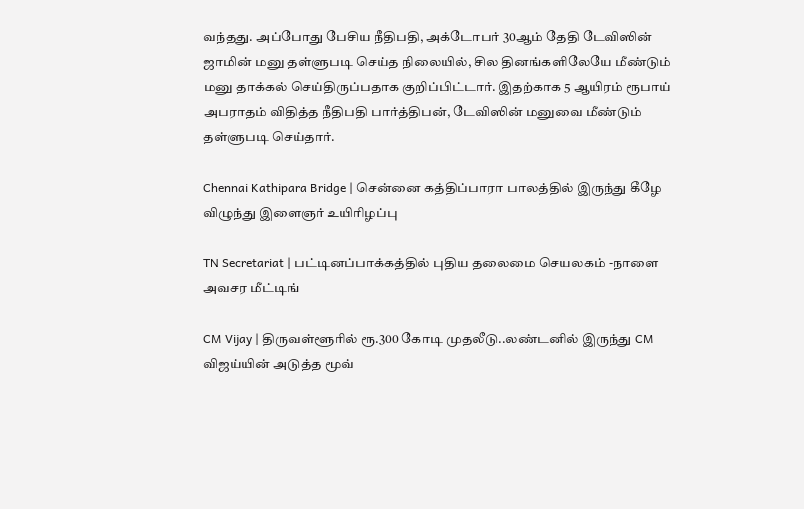வந்தது. அப்போது பேசிய நீதிபதி, அக்டோபர் 30ஆம் தேதி டேவிஸின் ஜாமின் மனு தள்ளுபடி செய்த நிலையில், சில தினங்களிலேயே மீண்டும் மனு தாக்கல் செய்திருப்பதாக குறிப்பிட்டார். இதற்காக 5 ஆயிரம் ரூபாய் அபராதம் விதித்த நீதிபதி பார்த்திபன், டேவிஸின் மனுவை மீண்டும் தள்ளுபடி செய்தார்.

Chennai Kathipara Bridge | சென்னை கத்திப்பாரா பாலத்தில் இருந்து கீழே விழுந்து இளைஞர் உயிரிழப்பு

TN Secretariat | பட்டினப்பாக்கத்தில் புதிய தலைமை செயலகம் -நாளை அவசர மீட்டிங்

CM Vijay | திருவள்ளூரில் ரூ.300 கோடி முதலீடு..லண்டனில் இருந்து CM விஜய்யின் அடுத்த மூவ்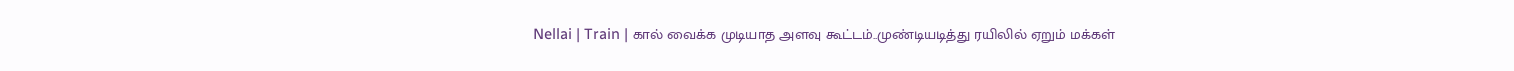Nellai | Train | கால் வைக்க முடியாத அளவு கூட்டம்..முண்டியடித்து ரயிலில் ஏறும் மக்கள்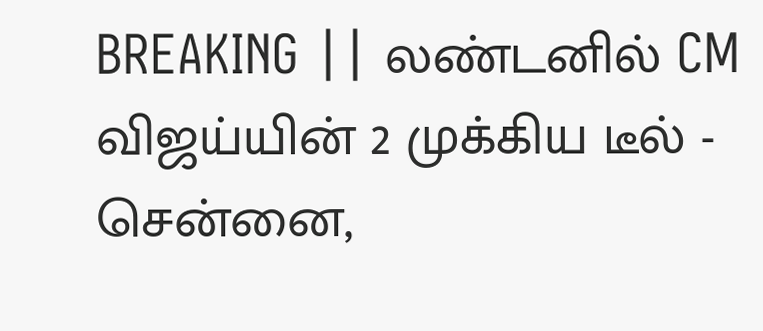BREAKING || லண்டனில் CM விஜய்யின் 2 முக்கிய டீல் - சென்னை,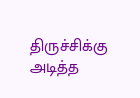திருச்சிக்கு அடித்த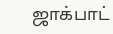ஜாக்பாட்